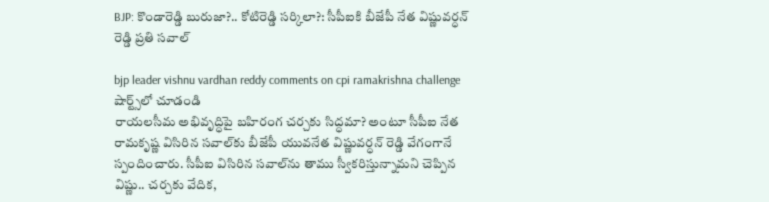BJP: కొండారెడ్డి బురుజా?.. కోటిరెడ్డి స‌ర్కిలా?: సీపీఐకి బీజేపీ నేత విష్ణువర్ధన్ రెడ్డి ప్ర‌తి స‌వాల్‌

bjp leader vishnu vardhan reddy comments on cpi ramakrishna challenge
షార్ట్స్‌లో చూడండి
రాయ‌ల‌సీమ అభివృద్ధిపై బ‌హిరంగ చ‌ర్చ‌కు సిద్ధ‌మా? అంటూ సీపీఐ నేత రామ‌కృష్ణ విసిరిన స‌వాల్‌కు బీజేపీ యువనేత విష్ణువ‌ర్ధ‌న్ రెడ్డి వేగంగానే స్పందించారు. సీపీఐ విసిరిన స‌వాల్‌ను తాము స్వీక‌రిస్తున్నామ‌ని చెప్పిన విష్ణు.. చ‌ర్చ‌కు వేదిక,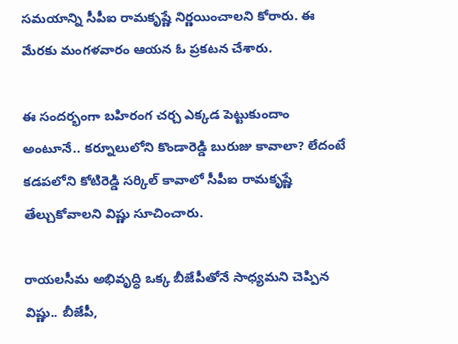స‌మ‌యాన్ని సీపీఐ రామ‌కృష్ణే నిర్ణ‌యించాల‌ని కోరారు. ఈ మేర‌కు మంగ‌ళ‌వారం ఆయ‌న ఓ ప్ర‌క‌ట‌న చేశారు.

ఈ సందర్భంగా బ‌హిరంగ చ‌ర్చ ఎక్క‌డ పెట్టుకుందాం అంటూనే.. క‌ర్నూలులోని కొండారెడ్డి బురుజు కావాలా? లేదంటే క‌డ‌ప‌లోని కోటిరెడ్డి స‌ర్కిల్ కావాలో సీపీఐ రామ‌కృష్ణే తేల్చుకోవాల‌ని విష్ణు సూచించారు.

రాయ‌ల‌సీమ అభివృద్ధి ఒక్క బీజేపీతోనే సాధ్య‌మ‌ని చెప్పిన విష్ణు.. బీజేపీ,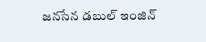జ‌న‌సేన డ‌బుల్ ఇంజిన్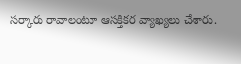స‌ర్కారు రావాలంటూ ఆస‌క్తికర వ్యాఖ్య‌లు చేశారు.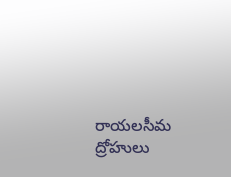రాయ‌ల‌సీమ ద్రోహులు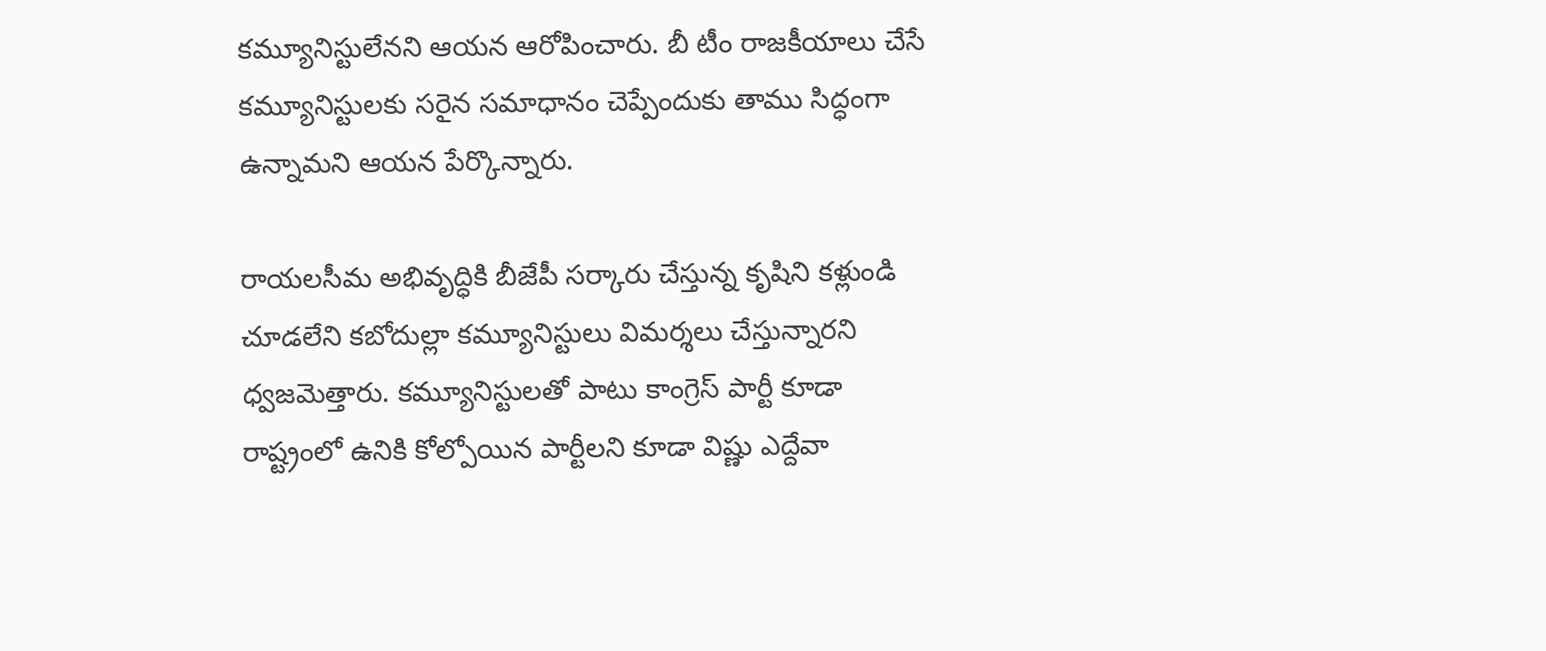కమ్యూనిస్టులేన‌ని ఆయ‌న ఆరోపించారు. బీ టీం రాజ‌కీయాలు చేసే కమ్యూనిస్టుల‌కు సరైన స‌మాధానం చెప్పేందుకు తాము సిద్ధంగా ఉన్నామ‌ని ఆయ‌న పేర్కొన్నారు.

రాయ‌ల‌సీమ అభివృద్ధికి బీజేపీ స‌ర్కారు చేస్తున్న కృషిని క‌ళ్లుండి చూడ‌లేని క‌బోదుల్లా కమ్యూనిస్టులు విమ‌ర్శ‌లు చేస్తున్నార‌ని ధ్వ‌జ‌మెత్తారు. కమ్యూనిస్టుల‌తో పాటు కాంగ్రెస్ పార్టీ కూడా రాష్ట్రంలో ఉనికి కోల్పోయిన పార్టీల‌ని కూడా విష్ణు ఎద్దేవా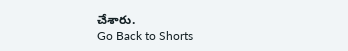చేశారు.
Go Back to Shorts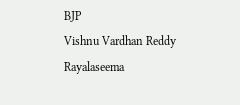BJP
Vishnu Vardhan Reddy
Rayalaseema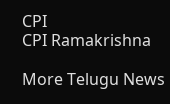CPI
CPI Ramakrishna

More Telugu News